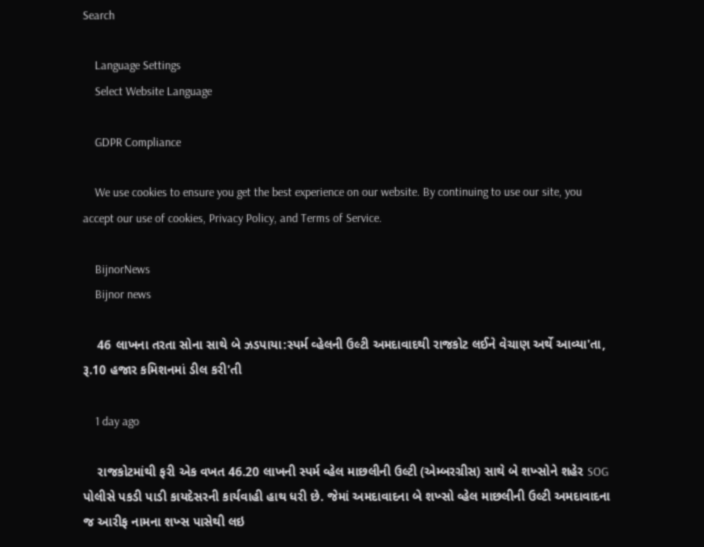Search

    Language Settings
    Select Website Language

    GDPR Compliance

    We use cookies to ensure you get the best experience on our website. By continuing to use our site, you accept our use of cookies, Privacy Policy, and Terms of Service.

    BijnorNews
    Bijnor news

    46 લાખના તરતા સોના સાથે બે ઝડપાયા:સ્પર્મ વ્હેલની ઉલ્ટી અમદાવાદથી રાજકોટ લઈને વેચાણ અર્થે આવ્યા'તા, રૂ.10 હજાર કમિશનમાં ડીલ કરી'તી

    1 day ago

    રાજકોટમાંથી ફરી એક વખત 46.20 લાખની સ્પર્મ વ્હેલ માછલીની ઉલ્ટી (એમ્બરગ્રીસ) સાથે બે શખ્સોને શહેર SOG પોલીસે પકડી પાડી કાયદેસરની કાર્યવાહી હાથ ધરી છે. જેમાં અમદાવાદના બે શખ્સો વ્હેલ માછલીની ઉલ્ટી અમદાવાદના જ આરીફ નામના શખ્સ પાસેથી લઇ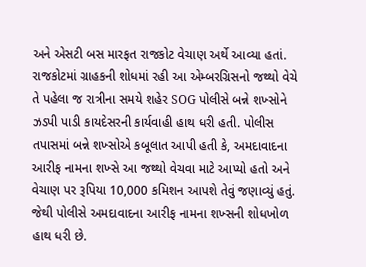અને એસટી બસ મારફત રાજકોટ વેચાણ અર્થે આવ્યા હતાં. રાજકોટમાં ગ્રાહકની શોધમાં રહી આ એમ્બરગ્રિસનો જથ્થો વેચે તે પહેલા જ રાત્રીના સમયે શહેર SOG પોલીસે બન્ને શખ્સોને ઝડપી પાડી કાયદેસરની કાર્યવાહી હાથ ધરી હતી. પોલીસ તપાસમાં બન્ને શખ્સોએ કબૂલાત આપી હતી કે, અમદાવાદના આરીફ નામના શખ્સે આ જથ્થો વેચવા માટે આપ્યો હતો અને વેચાણ પર રૂપિયા 10,000 કમિશન આપશે તેવું જણાવ્યું હતું. જેથી પોલીસે અમદાવાદના આરીફ નામના શખ્સની શોધખોળ હાથ ધરી છે.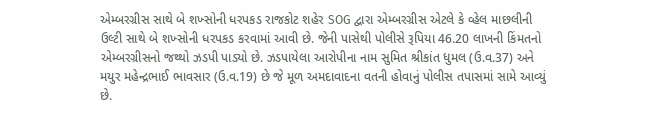એમ્બરગ્રીસ સાથે બે શખ્સોની ધરપકડ રાજકોટ શહેર SOG દ્વારા એમ્બરગ્રીસ એટલે કે વ્હેલ માછલીની ઉલ્ટી સાથે બે શખ્સોની ધરપકડ કરવામાં આવી છે. જેની પાસેથી પોલીસે રૂપિયા 46.20 લાખની કિંમતનો એમ્બરગ્રીસનો જથ્થો ઝડપી પાડ્યો છે. ઝડપાયેલા આરોપીના નામ સુમિત શ્રીકાંત ધુમલ (ઉ.વ.37) અને મયુર મહેન્દ્રભાઈ ભાવસાર (ઉ.વ.19) છે જે મૂળ અમદાવાદના વતની હોવાનું પોલીસ તપાસમાં સામે આવ્યું છે.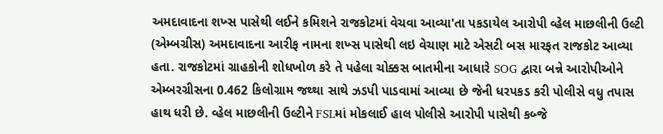અમદાવાદના શખ્સ પાસેથી લઈને કમિશને રાજકોટમાં વેચવા આવ્યા'તા પકડાયેલ આરોપી વ્હેલ માછલીની ઉલ્ટી (એમ્બગ્રીસ) અમદાવાદના આરીફ નામના શખ્સ પાસેથી લઇ વેચાણ માટે એસટી બસ મારફત રાજકોટ આવ્યા હતા. રાજકોટમાં ગ્રાહકોની શોધખોળ કરે તે પહેલા ચોક્કસ બાતમીના આધારે SOG દ્વારા બન્ને આરોપીઓને એમ્બરગ્રીસના 0.462 કિલોગ્રામ જથ્થા સાથે ઝડપી પાડવામાં આવ્યા છે જેની ધરપકડ કરી પોલીસે વધુ તપાસ હાથ ધરી છે. વ્હેલ માછલીની ઉલ્ટીને FSLમાં મોકલાઈ હાલ પોલીસે આરોપી પાસેથી કબ્જે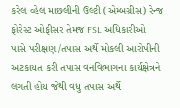કરેલ વ્હેલ માછલીની ઉલ્ટી (એમ્બગ્રીસ) રેન્જ ફોરેસ્ટ ઓફીસર તેમજ FSL અધિકારીઓ પાસે પરીક્ષણ/તપાસ અર્થે મોકલી આરોપીની અટકાયત કરી તપાસ વનવિભાગના કાર્યક્ષેત્રને લગતી હોય જેથી વધુ તપાસ અર્થે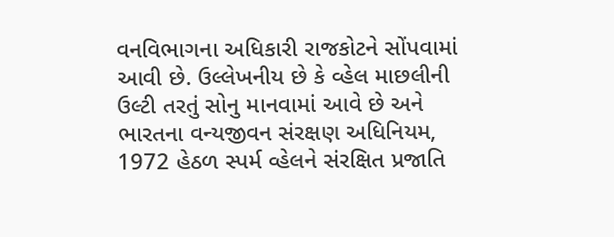વનવિભાગના અધિકારી રાજકોટને સોંપવામાં આવી છે. ઉલ્લેખનીય છે કે વ્હેલ માછલીની ઉલ્ટી તરતું સોનુ માનવામાં આવે છે અને ભારતના વન્યજીવન સંરક્ષણ અધિનિયમ, 1972 હેઠળ સ્પર્મ વ્હેલને સંરક્ષિત પ્રજાતિ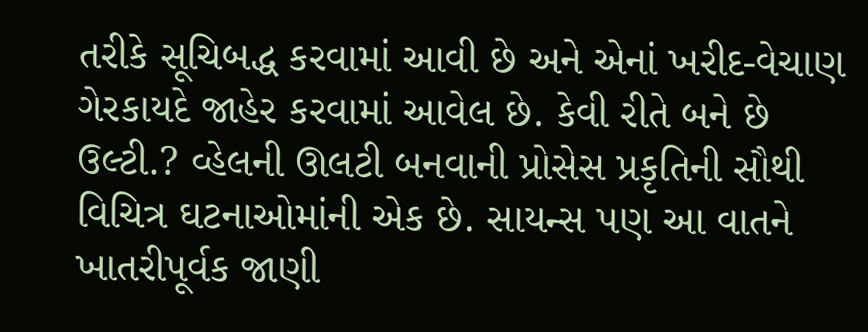તરીકે સૂચિબદ્ધ કરવામાં આવી છે અને એનાં ખરીદ-વેચાણ ગેરકાયદે જાહેર કરવામાં આવેલ છે. કેવી રીતે બને છે ઉલ્ટી.? વ્હેલની ઊલટી બનવાની પ્રોસેસ પ્રકૃતિની સૌથી વિચિત્ર ઘટનાઓમાંની એક છે. સાયન્સ પણ આ વાતને ખાતરીપૂર્વક જાણી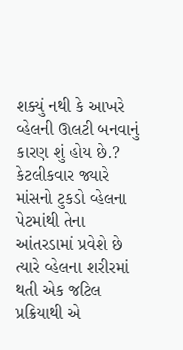શક્યું નથી કે આખરે વ્હેલની ઊલટી બનવાનું કારણ શું હોય છે.? કેટલીકવાર જ્યારે માંસનો ટુકડો વ્હેલના પેટમાંથી તેના આંતરડામાં પ્રવેશે છે ત્યારે વ્હેલના શરીરમાં થતી એક જટિલ પ્રક્રિયાથી એ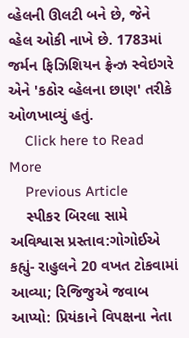વ્હેલની ઊલટી બને છે, જેને વ્હેલ ઓકી નાખે છે. 1783માં જર્મન ફિઝિશિયન ફ્રેન્ઝ સ્વેઇગરે એને 'કઠોર વ્હેલના છાણ' તરીકે ઓળખાવ્યું હતું.
    Click here to Read More
    Previous Article
    સ્પીકર બિરલા સામે અવિશ્વાસ પ્રસ્તાવ:ગોગોઈએ કહ્યું- રાહુલને 20 વખત ટોકવામાં આવ્યા; રિજિજુએ જવાબ આપ્યો: પ્રિયંકાને વિપક્ષના નેતા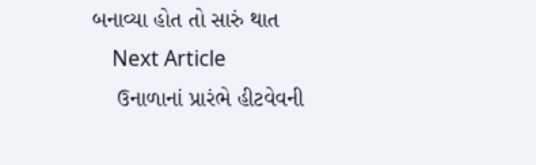બનાવ્યા હોત તો સારું થાત
    Next Article
    ઉનાળાનાં પ્રારંભે હીટવેવની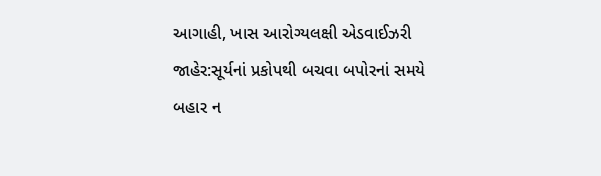આગાહી, ખાસ આરોગ્યલક્ષી એડવાઈઝરી જાહેર:સૂર્યનાં પ્રકોપથી બચવા બપોરનાં સમયે બહાર ન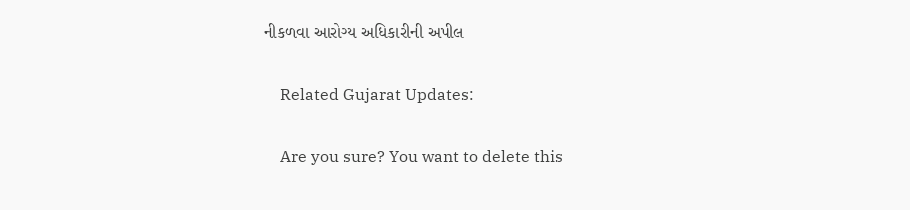નીકળવા આરોગ્ય અધિકારીની અપીલ

    Related Gujarat Updates:

    Are you sure? You want to delete this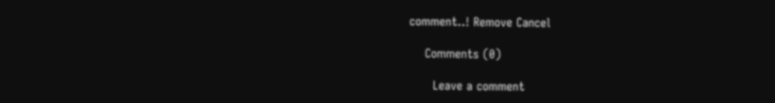comment..! Remove Cancel

    Comments (0)

      Leave a comment